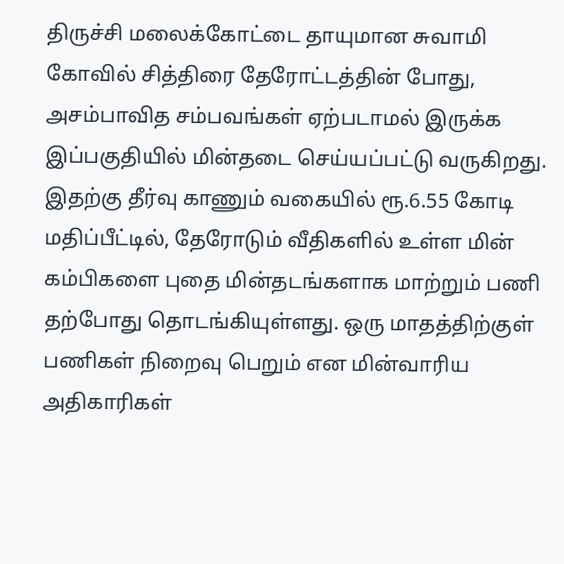திருச்சி மலைக்கோட்டை தாயுமான சுவாமி கோவில் சித்திரை தேரோட்டத்தின் போது, அசம்பாவித சம்பவங்கள் ஏற்படாமல் இருக்க இப்பகுதியில் மின்தடை செய்யப்பட்டு வருகிறது. இதற்கு தீர்வு காணும் வகையில் ரூ.6.55 கோடி மதிப்பீட்டில், தேரோடும் வீதிகளில் உள்ள மின் கம்பிகளை புதை மின்தடங்களாக மாற்றும் பணி தற்போது தொடங்கியுள்ளது. ஒரு மாதத்திற்குள் பணிகள் நிறைவு பெறும் என மின்வாரிய அதிகாரிகள்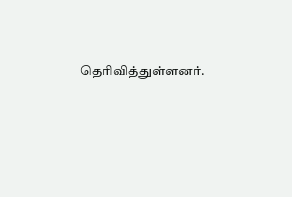தெரிவித்துள்ளனர்.